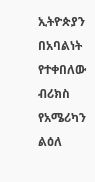ኢትዮጵያን በአባልነት የተቀበለው ብሪክስ የአሜሪካን ልዕለ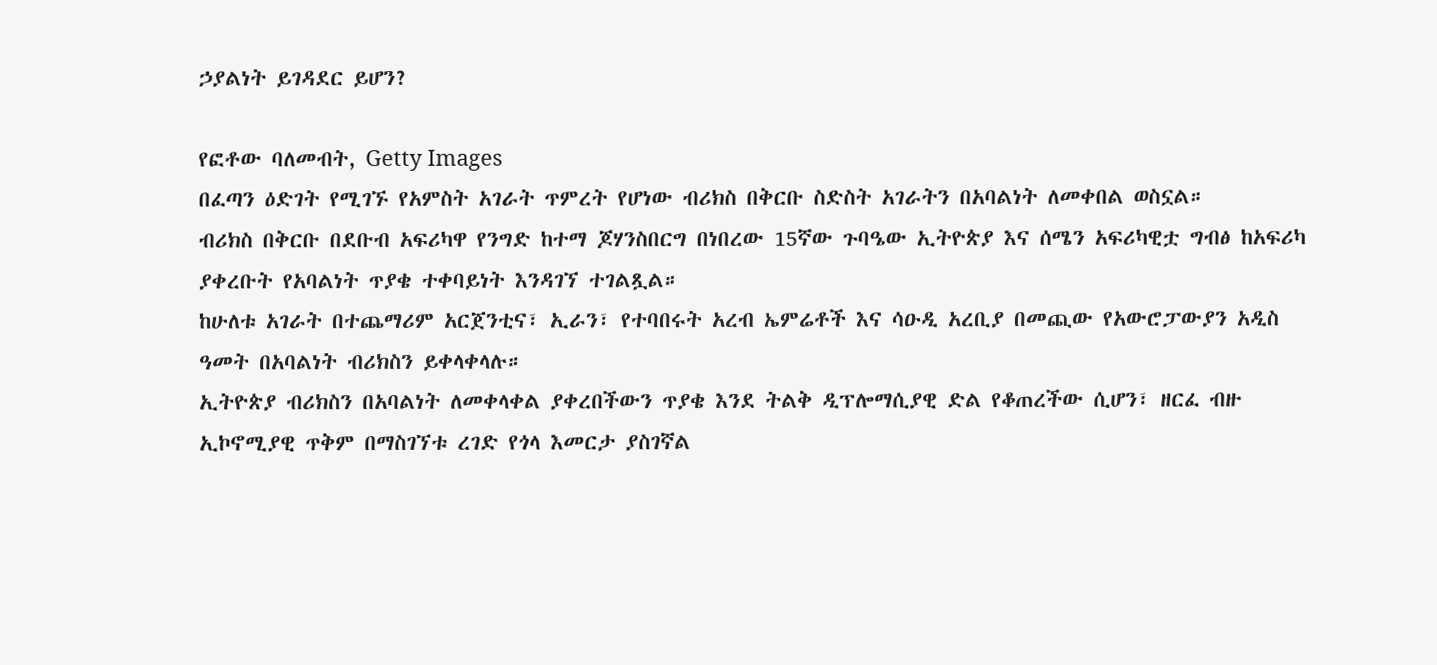ኃያልነት ይገዳደር ይሆን?

የፎቶው ባለመብት, Getty Images
በፈጣን ዕድገት የሚገኙ የአምስት አገራት ጥምረት የሆነው ብሪክስ በቅርቡ ስድስት አገራትን በአባልነት ለመቀበል ወስኗል።
ብሪክስ በቅርቡ በደቡብ አፍሪካዋ የንግድ ከተማ ጆሃንስበርግ በነበረው 15ኛው ጉባዔው ኢትዮጵያ እና ሰሜን አፍሪካዊቷ ግብፅ ከአፍሪካ ያቀረቡት የአባልነት ጥያቄ ተቀባይነት እንዳገኘ ተገልጿል።
ከሁለቱ አገራት በተጨማሪም አርጀንቲና፣ ኢራን፣ የተባበሩት አረብ ኤምሬቶች እና ሳዑዲ አረቢያ በመጪው የአውሮፓውያን አዲስ ዓመት በአባልነት ብሪክስን ይቀላቀላሉ።
ኢትዮጵያ ብሪክስን በአባልነት ለመቀላቀል ያቀረበችውን ጥያቄ እንደ ትልቅ ዲፕሎማሲያዊ ድል የቆጠረችው ሲሆን፣ ዘርፈ ብዙ ኢኮኖሚያዊ ጥቅም በማስገኘቱ ረገድ የጎላ እመርታ ያስገኛል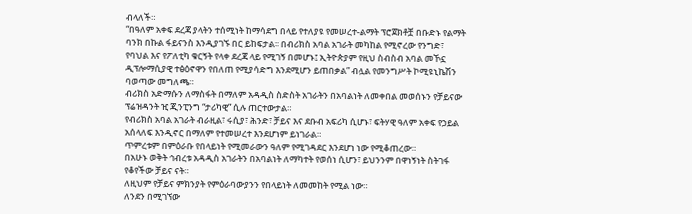ብላለች።
“በዓለም አቀፍ ደረጃ ያላትን ተሰሚነት ከማሳደግ በላይ የተለያዩ የመሠረተ-ልማት ፕሮጀክቶቿ በቡድኑ የልማት ባንክ በኩል ፋይናንስ እንዲያገኙ በር ይከፍታል፡፡ በብሪክስ አባል አገራት መካከል የሚኖረው የንግድ፣ የባህል እና የፖለቲካ ቁርኝት የላቀ ደረጃ ላይ የሚገኝ በመሆኑ፤ ኢትዮጵያም የዚህ ስብስብ አባል መኾኗ ዲፕሎማሲያዊ ተፅዕኖዋን የበለጠ የሚያሳድግ እንደሚሆን ይጠበቃል” ብሏል የመንግሥት ኮሚዩኒኬሽን ባወጣው መግለጫ።
ብሪክስ አድማሱን ለማስፋት በማለም አዳዲስ ስድስት አገራትን በአባልነት ለመቀበል መወሰኑን የቻይናው ፕሬዝዳንት ዢ ጂንፒንግ “ታሪካዊ” ሲሉ ጠርተውታል።
የብሪክስ አባል አገራት ብራዚል፣ ሩሲያ፣ ሕንድ፣ ቻይና እና ደቡብ አፍሪካ ሲሆኑ፣ ፍትሃዊ ዓለም አቀፍ የኃይል አሰላለፍ እንዲኖር በማለም የተመሠረተ እንደሆነም ይነገራል።
ጥምረቱም በምዕራቡ የበላይነት የሚመራውን ዓለም የሚገዳደር እንደሆነ ነው የሚቆጠረው።
በአሁኑ ወቅት ኅብረቱ አዳዲስ አገራትን በአባልነት ለማካተት የወሰነ ሲሆን፣ ይህንንም በዋነኝነት ስትገፋ የቆየችው ቻይና ናት።
ለዚህም የቻይና ምክንያት የምዕራባውያንን የበላይነት ለመመከት የሚል ነው።
ለንደን በሚገኘው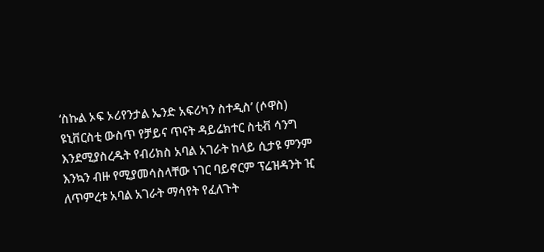‘ስኩል ኦፍ ኦሪየንታል ኤንድ አፍሪካን ስተዲስ’ (ሶዋስ) ዩኒቨርስቲ ውስጥ የቻይና ጥናት ዳይሬክተር ስቲቭ ሳንግ እንደሚያስረዱት የብሪክስ አባል አገራት ከላይ ሲታዩ ምንም እንኳን ብዙ የሚያመሳስላቸው ነገር ባይኖርም ፕሬዝዳንት ዢ ለጥምረቱ አባል አገራት ማሳየት የፈለጉት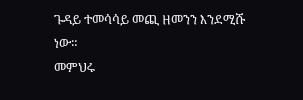ጉዳይ ተመሳሳይ መጪ ዘመንን እንደሚሹ ነው።
መምህሩ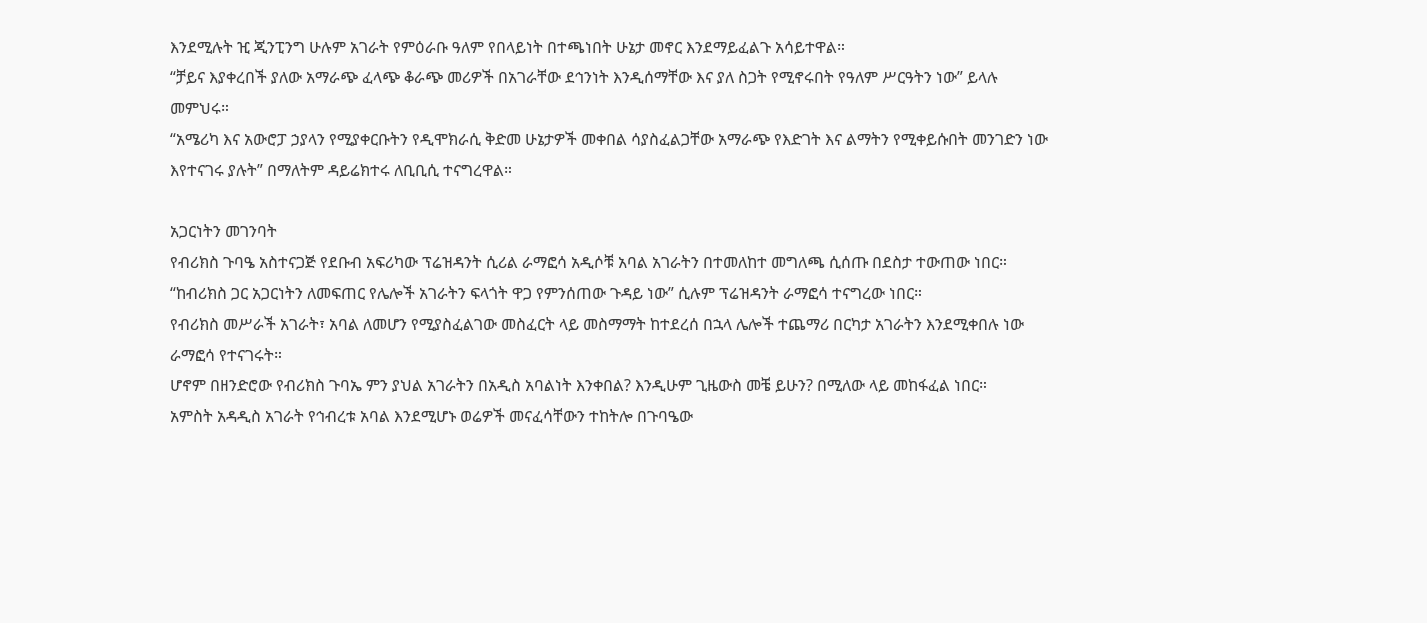እንደሚሉት ዢ ጂንፒንግ ሁሉም አገራት የምዕራቡ ዓለም የበላይነት በተጫነበት ሁኔታ መኖር እንደማይፈልጉ አሳይተዋል።
“ቻይና እያቀረበች ያለው አማራጭ ፈላጭ ቆራጭ መሪዎች በአገራቸው ደኅንነት እንዲሰማቸው እና ያለ ስጋት የሚኖሩበት የዓለም ሥርዓትን ነው” ይላሉ መምህሩ።
“አሜሪካ እና አውሮፓ ኃያላን የሚያቀርቡትን የዲሞክራሲ ቅድመ ሁኔታዎች መቀበል ሳያስፈልጋቸው አማራጭ የእድገት እና ልማትን የሚቀይሱበት መንገድን ነው እየተናገሩ ያሉት” በማለትም ዳይሬክተሩ ለቢቢሲ ተናግረዋል።

አጋርነትን መገንባት
የብሪክስ ጉባዔ አስተናጋጅ የደቡብ አፍሪካው ፕሬዝዳንት ሲሪል ራማፎሳ አዲሶቹ አባል አገራትን በተመለከተ መግለጫ ሲሰጡ በደስታ ተውጠው ነበር።
“ከብሪክስ ጋር አጋርነትን ለመፍጠር የሌሎች አገራትን ፍላጎት ዋጋ የምንሰጠው ጉዳይ ነው” ሲሉም ፕሬዝዳንት ራማፎሳ ተናግረው ነበር።
የብሪክስ መሥራች አገራት፣ አባል ለመሆን የሚያስፈልገው መስፈርት ላይ መስማማት ከተደረሰ በኋላ ሌሎች ተጨማሪ በርካታ አገራትን እንደሚቀበሉ ነው ራማፎሳ የተናገሩት።
ሆኖም በዘንድሮው የብሪክስ ጉባኤ ምን ያህል አገራትን በአዲስ አባልነት እንቀበል? እንዲሁም ጊዜውስ መቼ ይሁን? በሚለው ላይ መከፋፈል ነበር።
አምስት አዳዲስ አገራት የኅብረቱ አባል እንደሚሆኑ ወሬዎች መናፈሳቸውን ተከትሎ በጉባዔው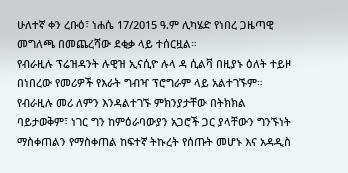ሁለተኛ ቀን ረቡዕ፣ ነሐሴ 17/2015 ዓ.ም ሊካሄድ የነበረ ጋዜጣዊ መግለጫ በመጨረሻው ደቂቃ ላይ ተሰርዟል።
የብራዚሉ ፕሬዝዳንት ሉዊዝ ኢናሲዮ ሉላ ዳ ሲልቫ በዚያኑ ዕለት ተይዞ በነበረው የመሪዎች የእራት ግብዣ ፕሮግራም ላይ አልተገኙም።
የብራዚሉ መሪ ለምን እንዳልተገኙ ምክንያታቸው በትክክል ባይታወቅም፣ ነገር ግን ከምዕራባውያን አጋሮች ጋር ያላቸውን ግንኙነት ማስቀጠልን የማስቀጠል ከፍተኛ ትኩረት የሰጡት መሆኑ እና አዳዲስ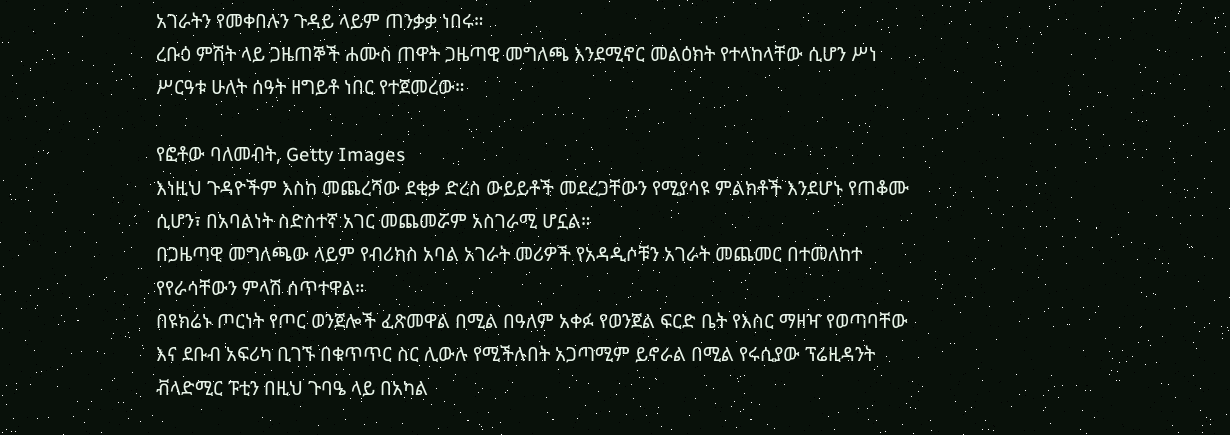አገራትን የመቀበሉን ጉዳይ ላይም ጠንቃቃ ነበሩ።
ረቡዕ ምሽት ላይ ጋዜጠኞች ሐሙስ ጠዋት ጋዜጣዊ መግለጫ እንደሚኖር መልዕክት የተላከላቸው ሲሆን ሥነ ሥርዓቱ ሁለት ሰዓት ዘግይቶ ነበር የተጀመረው።

የፎቶው ባለመብት, Getty Images
እነዚህ ጉዳዮችም እስከ መጨረሻው ደቂቃ ድረስ ውይይቶች መደረጋቸውን የሚያሳዩ ምልክቶች እንደሆኑ የጠቆሙ ሲሆን፣ በአባልነት ስድስተኛ አገር መጨመሯም አስገራሚ ሆኗል።
በጋዜጣዊ መግለጫው ላይም የብሪክስ አባል አገራት መሪዎች የአዳዲሶቹን አገራት መጨመር በተመለከተ የየራሳቸውን ምላሽ ሰጥተዋል።
በዩክሬኑ ጦርነት የጦር ወንጀሎች ፈጽመዋል በሚል በዓለም አቀፉ የወንጀል ፍርድ ቤት የእስር ማዘዣ የወጣባቸው እና ደቡብ አፍሪካ ቢገኙ በቁጥጥር ስር ሊውሉ የሚችሉበት አጋጣሚም ይኖራል በሚል የሩሲያው ፕሬዚዳንት ቭላድሚር ፑቲን በዚህ ጉባዔ ላይ በአካል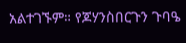አልተገኙም። የጆሃንስበርጉን ጉባዔ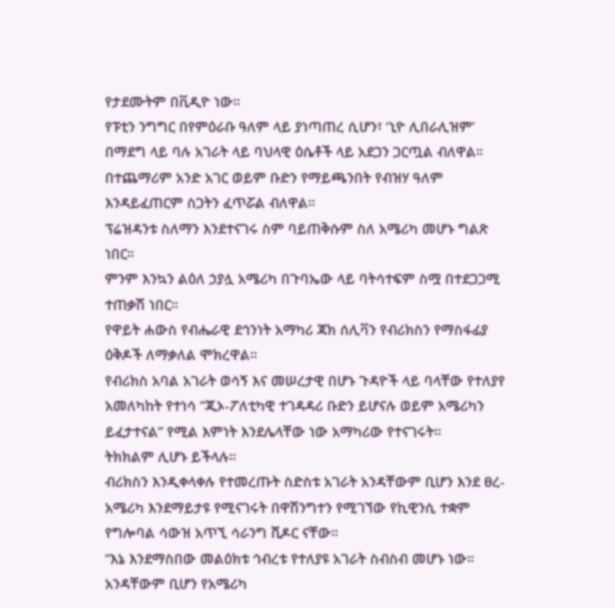የታደሙትም በቪዲዮ ነው።
የፑቲን ንግግር በየምዕራቡ ዓለም ላይ ያነጣጠረ ሲሆን፣ ‘ኒዮ ሊበራሊዝም’ በማደግ ላይ ባሉ አገራት ላይ ባህላዊ ዕሴቶች ላይ አደጋን ጋርጧል ብለዋል። በተጨማሪም አንድ አገር ወይም ቡድን የማይጫንበት የብዝሃ ዓለም እንዳይፈጠርም ስጋትን ፈጥሯል ብለዋል።
ፕሬዝዳንቱ ስለማን እንደተናገሩ ስም ባይጠቅሱም ስለ አሜሪካ መሆኑ ግልጽ ነበር።
ምንም እንኳን ልዕለ ኃያሏ አሜሪካ በጉባኤው ላይ ባትሳተፍም ስሟ በተደጋጋሚ ተጠቃሽ ነበር።
የዋይት ሐውስ የብሔራዊ ደኅንነት አማካሪ ጃክ ሰሊቫን የብሪክስን የማስፋፊያ ዕቅዶች ለማቃለል ሞክረዋል።
የብሪክስ አባል አገራት ወሳኝ እና መሠረታዊ በሆኑ ጉዳዮች ላይ ባላቸው የተለያየ አመለካከት የተነሳ “ጂኦ-ፖለቲካዊ ተገዳዳሪ ቡድን ይሆናሉ ወይም አሜሪካን ይፈታተናል” የሚል እምነት እንደሌላቸው ነው አማካሪው የተናገሩት።
ትክክልም ሊሆኑ ይችላሉ።
ብሪክስን እንዲቀላቀሉ የተመረጡት ስድስቱ አገራት አንዳቸውም ቢሆን እንደ ፀረ- አሜሪካ እንደማይታዩ የሚናገሩት በዋሽንግተን የሚገኘው የኪዊንሲ ተቋም የግሎባል ሳውዝ አጥኚ ሳራንግ ሺዶር ናቸው።
“እኔ እንደማስበው መልዕክቱ ኅብረቱ የተለያዩ አገራት ስብስብ መሆኑ ነው። አንዳቸውም ቢሆን የአሜሪካ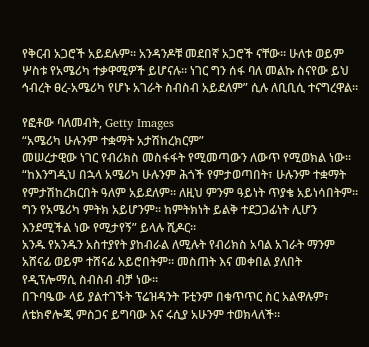የቅርብ አጋሮች አይደሉም። አንዳንዶቹ መደበኛ አጋሮች ናቸው። ሁለቱ ወይም ሦስቱ የአሜሪካ ተቃዋሚዎች ይሆናሉ። ነገር ግን ሰፋ ባለ መልኩ ስናየው ይህ ኅብረት ፀረ-አሜሪካ የሆኑ አገራት ስብስብ አይደለም” ሲሉ ለቢቢሲ ተናግረዋል።

የፎቶው ባለመብት, Getty Images
“አሜሪካ ሁሉንም ተቋማት አታሽከረክርም”
መሠረታዊው ነገር የብሪክስ መስፋፋት የሚመጣውን ለውጥ የሚወክል ነው።
“ከእንግዲህ በኋላ አሜሪካ ሁሉንም ሕጎች የምታወጣበት፣ ሁሉንም ተቋማት የምታሽከረክርበት ዓለም አይደለም። ለዚህ ምንም ዓይነት ጥያቄ አይነሳበትም። ግን የአሜሪካ ምትክ አይሆንም። ከምትክነት ይልቅ ተደጋጋፊነት ሊሆን እንደሚችል ነው የሚታየኝ” ይላሉ ሺዶር።
አንዱ የአንዱን አስተያየት ያከብራል ለሚሉት የብሪክስ አባል አገራት ማንም አሸናፊ ወይም ተሸናፊ አይሮበትም። መስጠት እና መቀበል ያለበት የዲፕሎማሲ ስብስብ ብቻ ነው።
በጉባዔው ላይ ያልተገኙት ፕሬዝዳንት ፑቲንም በቁጥጥር ስር አልዋሉም፣ ለቴክኖሎጂ ምስጋና ይግባው እና ሩሲያ አሁንም ተወክላለች።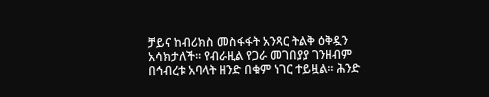ቻይና ከብሪክስ መስፋፋት አንጻር ትልቅ ዕቅዷን አሳክታለች። የብራዚል የጋራ መገበያያ ገንዘብም በኅብረቱ አባላት ዘንድ በቁም ነገር ተይዟል። ሕንድ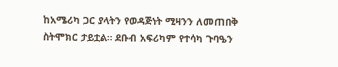ከአሜሪካ ጋር ያላትን የወዳጅነት ሚዛንን ለመጠበቅ ስትሞክር ታይቷል። ደቡብ አፍሪካም የተሳካ ጉባዔን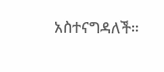አስተናግዳለች።